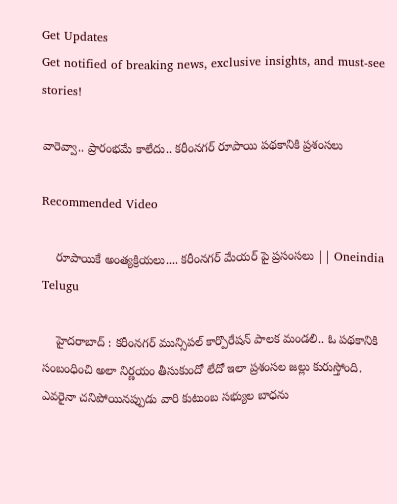Get Updates
Get notified of breaking news, exclusive insights, and must-see stories!

వారెవ్వా.. ప్రారంభమే కాలేదు.. కరీంనగర్ రూపాయి పథకానికి ప్రశంసలు

Recommended Video

    రూపాయికే అంత్యక్రియలు.... కరీంనగర్ మేయర్ పై ప్రసంసలు || Oneindia Telugu

    హైదరాబాద్ : కరీంనగర్ మున్సిపల్ కార్పొరేషన్ పాలక మండలి.. ఓ పథకానికి సంబంధించి అలా నిర్ణయం తీసుకుందో లేదో ఇలా ప్రశంసల జల్లు కురుస్తోంది. ఎవరైనా చనిపోయినప్పుడు వారి కుటుంబ సభ్యుల బాధను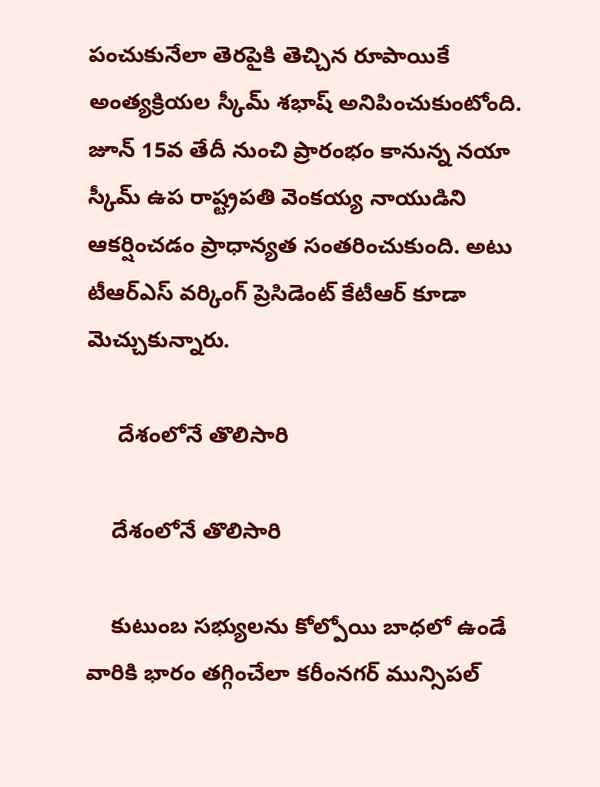పంచుకునేలా తెరపైకి తెచ్చిన రూపాయికే అంత్యక్రియల స్కీమ్ శభాష్ అనిపించుకుంటోంది. జూన్ 15వ తేదీ నుంచి ప్రారంభం కానున్న నయా స్కీమ్‌ ఉప రాష్ట్రపతి వెంకయ్య నాయుడిని ఆకర్షించడం ప్రాధాన్యత సంతరించుకుంది. అటు టీఆర్ఎస్ వర్కింగ్ ప్రెసిడెంట్ కేటీఆర్ కూడా మెచ్చుకున్నారు.

     దేశంలోనే తొలిసారి

    దేశంలోనే తొలిసారి

    కుటుంబ సభ్యులను కోల్పోయి బాధలో ఉండే వారికి భారం తగ్గించేలా కరీంనగర్ మున్సిపల్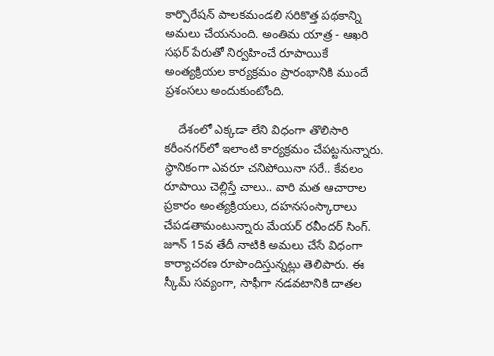కార్పొరేషన్ పాలకమండలి సరికొత్త పథకాన్ని అమలు చేయనుంది. అంతిమ యాత్ర - ఆఖరి సఫర్‌ పేరుతో నిర్వహించే రూపాయికే అంత్యక్రియల కార్యక్రమం ప్రారంభానికి ముందే ప్రశంసలు అందుకుంటోంది.

    దేశంలో ఎక్కడా లేని విధంగా తొలిసారి కరీంనగర్‌లో ఇలాంటి కార్యక్రమం చేపట్టనున్నారు. స్థానికంగా ఎవరూ చనిపోయినా సరే.. కేవలం రూపాయి చెల్లిస్తే చాలు.. వారి మత ఆచారాల ప్రకారం అంత్యక్రియలు, దహనసంస్కారాలు చేపడతామంటున్నారు మేయర్ రవీందర్ సింగ్. జూన్ 15వ తేదీ నాటికి అమలు చేసే విధంగా కార్యాచరణ రూపొందిస్తున్నట్లు తెలిపారు. ఈ స్కీమ్ సవ్యంగా, సాఫీగా నడవటానికి దాతల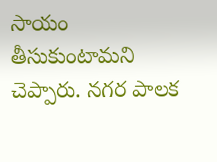సాయం తీసుకుంటామని చెప్పారు. నగర పాలక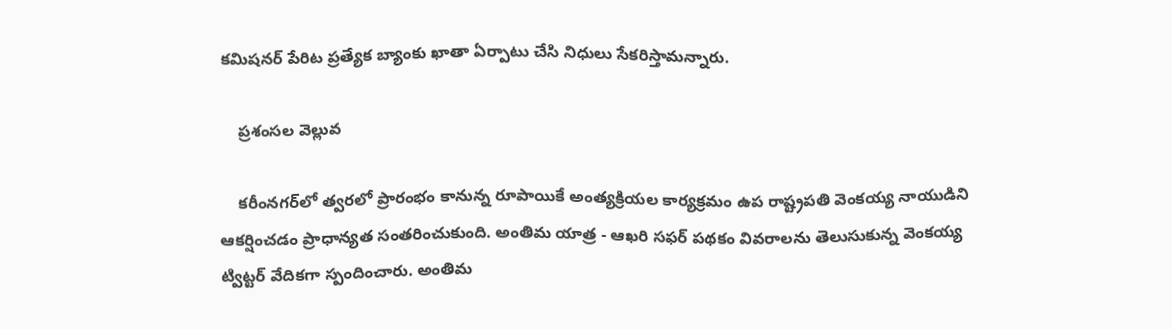కమిషనర్ పేరిట ప్రత్యేక బ్యాంకు ఖాతా ఏర్పాటు చేసి నిధులు సేకరిస్తామన్నారు.

    ప్రశంసల వెల్లువ

    కరీంనగర్‌లో త్వరలో ప్రారంభం కానున్న రూపాయికే అంత్యక్రియల కార్యక్రమం ఉప రాష్ట్రపతి వెంకయ్య నాయుడిని ఆకర్షించడం ప్రాధాన్యత సంతరించుకుంది. అంతిమ యాత్ర - ఆఖరి సఫర్‌ పథకం వివరాలను తెలుసుకున్న వెంకయ్య ట్విట్టర్ వేదికగా స్పందించారు. అంతిమ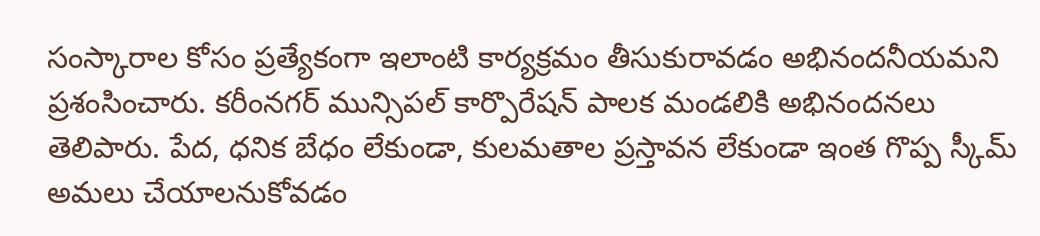సంస్కారాల కోసం ప్రత్యేకంగా ఇలాంటి కార్యక్రమం తీసుకురావడం అభినందనీయమని ప్రశంసించారు. కరీంనగర్ మున్సిపల్ కార్పొరేషన్ పాలక మండలికి అభినందనలు తెలిపారు. పేద, ధనిక బేధం లేకుండా, కులమతాల ప్రస్తావన లేకుండా ఇంత గొప్ప స్కీమ్ అమలు చేయాలనుకోవడం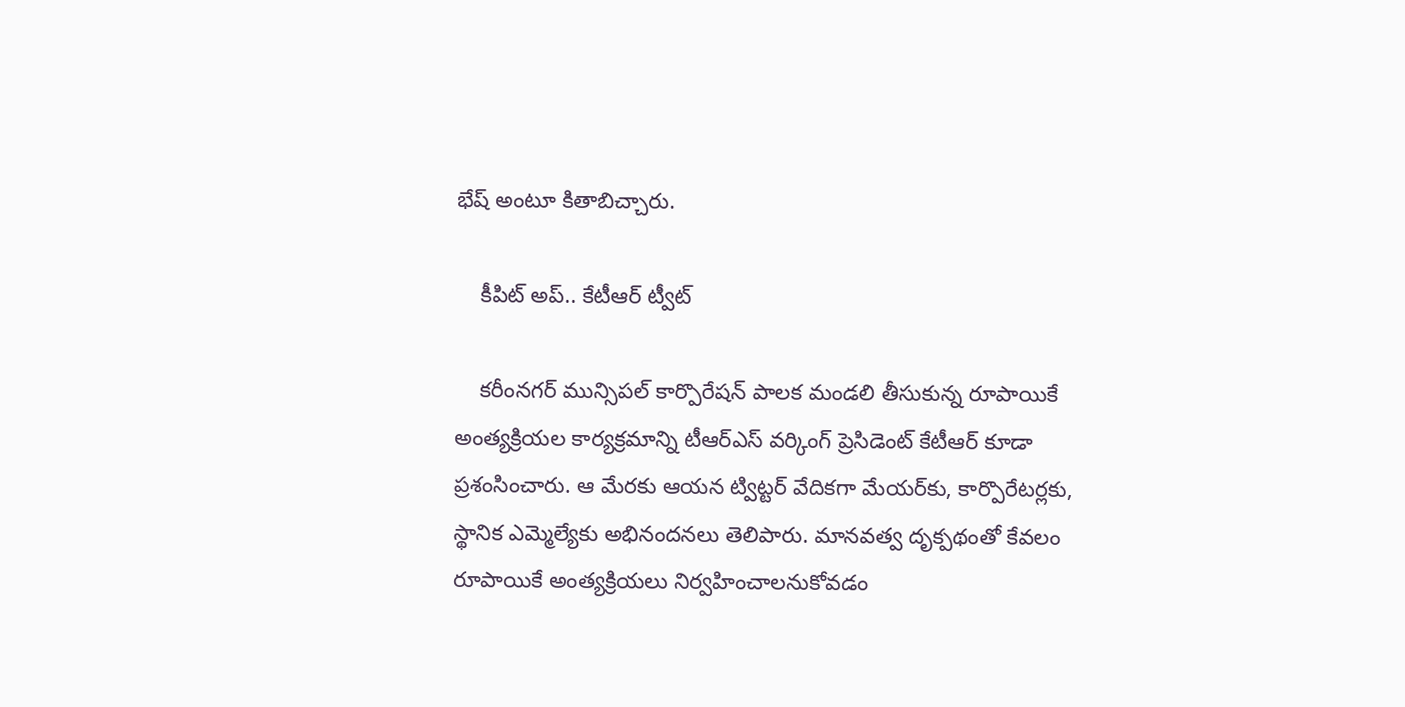భేష్ అంటూ కితాబిచ్చారు.

    కీపిట్ అప్.. కేటీఆర్ ట్వీట్

    కరీంనగర్ మున్సిపల్ కార్పొరేషన్ పాలక మండలి తీసుకున్న రూపాయికే అంత్యక్రియల కార్యక్రమాన్ని టీఆర్ఎస్ వర్కింగ్ ప్రెసిడెంట్ కేటీఆర్ కూడా ప్రశంసించారు. ఆ మేరకు ఆయన ట్విట్టర్ వేదికగా మేయర్‌కు, కార్పొరేటర్లకు, స్థానిక ఎమ్మెల్యేకు అభినందనలు తెలిపారు. మానవత్వ దృక్పథంతో కేవలం రూపాయికే అంత్యక్రియలు నిర్వహించాలనుకోవడం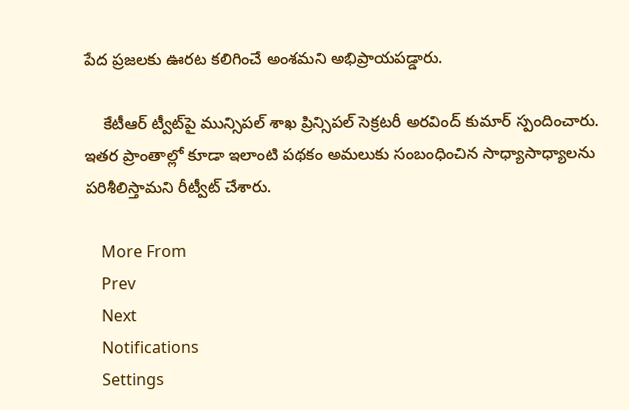పేద ప్రజలకు ఊరట కలిగించే అంశమని అభిప్రాయపడ్డారు.

    కేటీఆర్ ట్వీట్‌పై మున్సిపల్ శాఖ ప్రిన్సిపల్ సెక్రటరీ అరవింద్ కుమార్ స్పందించారు. ఇతర ప్రాంతాల్లో కూడా ఇలాంటి పథకం అమలుకు సంబంధించిన సాధ్యాసాధ్యాలను పరిశీలిస్తామని రీట్వీట్ చేశారు.

    More From
    Prev
    Next
    Notifications
    Settings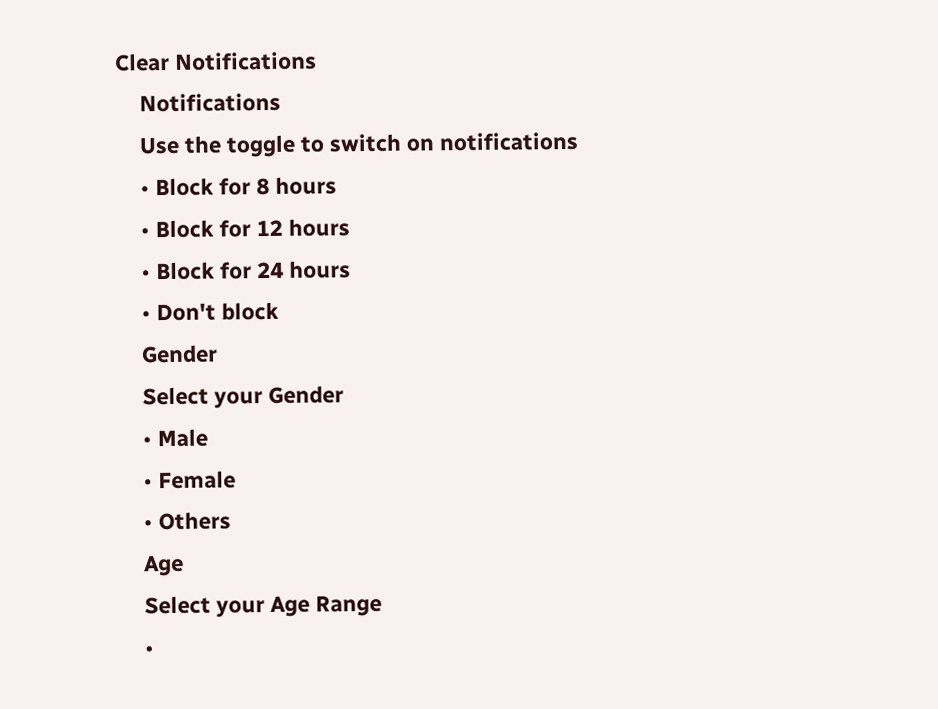Clear Notifications
    Notifications
    Use the toggle to switch on notifications
    • Block for 8 hours
    • Block for 12 hours
    • Block for 24 hours
    • Don't block
    Gender
    Select your Gender
    • Male
    • Female
    • Others
    Age
    Select your Age Range
    •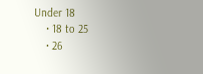Under 18
    • 18 to 25
    • 26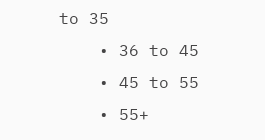to 35
    • 36 to 45
    • 45 to 55
    • 55+